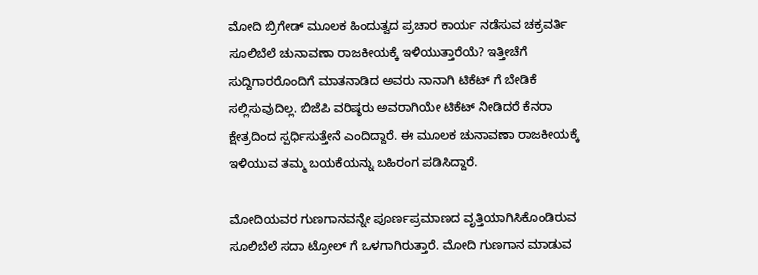ಮೋದಿ ಬ್ರಿಗೇಡ್ ಮೂಲಕ ಹಿಂದುತ್ವದ ಪ್ರಚಾರ ಕಾರ್ಯ ನಡೆಸುವ ಚಕ್ರವರ್ತಿ ಸೂಲಿಬೆಲೆ ಚುನಾವಣಾ ರಾಜಕೀಯಕ್ಕೆ ಇಳಿಯುತ್ತಾರೆಯೆ? ಇತ್ತೀಚೆಗೆ ಸುದ್ದಿಗಾರರೊಂದಿಗೆ ಮಾತನಾಡಿದ ಅವರು ನಾನಾಗಿ ಟಿಕೆಟ್ ಗೆ ಬೇಡಿಕೆ ಸಲ್ಲಿಸುವುದಿಲ್ಲ. ಬಿಜೆಪಿ ವರಿಷ್ಠರು ಅವರಾಗಿಯೇ ಟಿಕೆಟ್ ನೀಡಿದರೆ ಕೆನರಾ ಕ್ಷೇತ್ರದಿಂದ ಸ್ಪರ್ಧಿಸುತ್ತೇನೆ ಎಂದಿದ್ದಾರೆ. ಈ ಮೂಲಕ ಚುನಾವಣಾ ರಾಜಕೀಯಕ್ಕೆ ಇಳಿಯುವ ತಮ್ಮ ಬಯಕೆಯನ್ನು ಬಹಿರಂಗ ಪಡಿಸಿದ್ದಾರೆ.

ಮೋದಿಯವರ ಗುಣಗಾನವನ್ನೇ ಪೂರ್ಣಪ್ರಮಾಣದ ವೃತ್ತಿಯಾಗಿಸಿಕೊಂಡಿರುವ ಸೂಲಿಬೆಲೆ ಸದಾ ಟ್ರೋಲ್ ಗೆ ಒಳಗಾಗಿರುತ್ತಾರೆ. ಮೋದಿ ಗುಣಗಾನ ಮಾಡುವ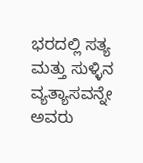ಭರದಲ್ಲಿ ಸತ್ಯ ಮತ್ತು ಸುಳ್ಳಿನ ವ್ಯತ್ಯಾಸವನ್ನೇ ಅವರು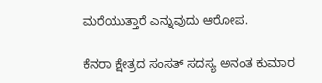ಮರೆಯುತ್ತಾರೆ ಎನ್ನುವುದು ಆರೋಪ.

ಕೆನರಾ ಕ್ಷೇತ್ರದ ಸಂಸತ್ ಸದಸ್ಯ ಅನಂತ ಕುಮಾರ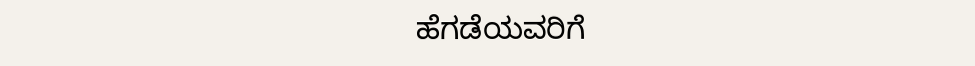ಹೆಗಡೆಯವರಿಗೆ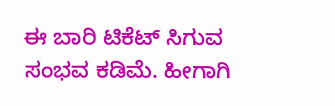ಈ ಬಾರಿ ಟಿಕೆಟ್ ಸಿಗುವ ಸಂಭವ ಕಡಿಮೆ. ಹೀಗಾಗಿ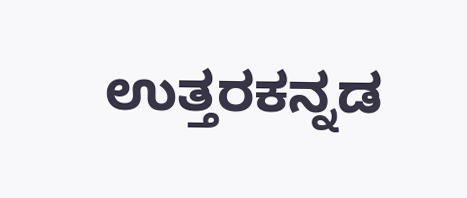ಉತ್ತರಕನ್ನಡ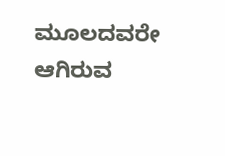ಮೂಲದವರೇ ಆಗಿರುವ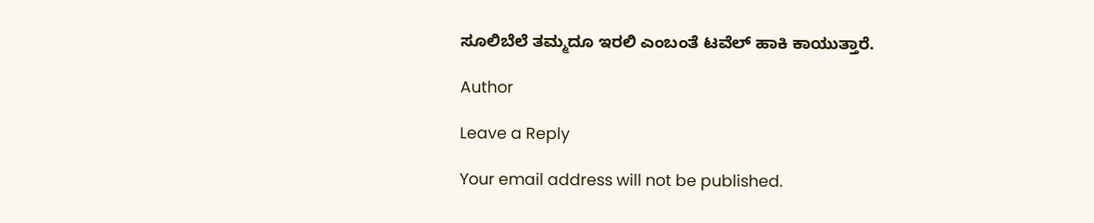ಸೂಲಿಬೆಲೆ ತಮ್ಮದೂ ಇರಲಿ ಎಂಬಂತೆ ಟವೆಲ್ ಹಾಕಿ ಕಾಯುತ್ತಾರೆ.

Author

Leave a Reply

Your email address will not be published.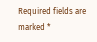Required fields are marked *